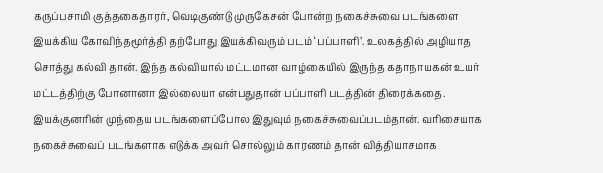கருப்பசாமி குத்தகைதாரர், வெடிகுண்டு முருகேசன் போன்ற நகைச்சுவை படங்களை இயக்கிய கோவிந்தமூர்த்தி தற்போது இயக்கிவரும் படம் ‘பப்பாளி’. உலகத்தில் அழியாத சொத்து கல்வி தான். இந்த கல்வியால் மட்டமான வாழ்கையில் இருந்த கதாநாயகன் உயர் மட்டத்திற்கு போனானா இல்லையா என்பதுதான் பப்பாளி படத்தின் திரைக்கதை.
இயக்குனரின் முந்தைய படங்களைப்போல இதுவும் நகைச்சுவைப்படம்தான். வரிசையாக நகைச்சுவைப் படங்களாக எடுக்க அவர் சொல்லும் காரணம் தான் வித்தியாசமாக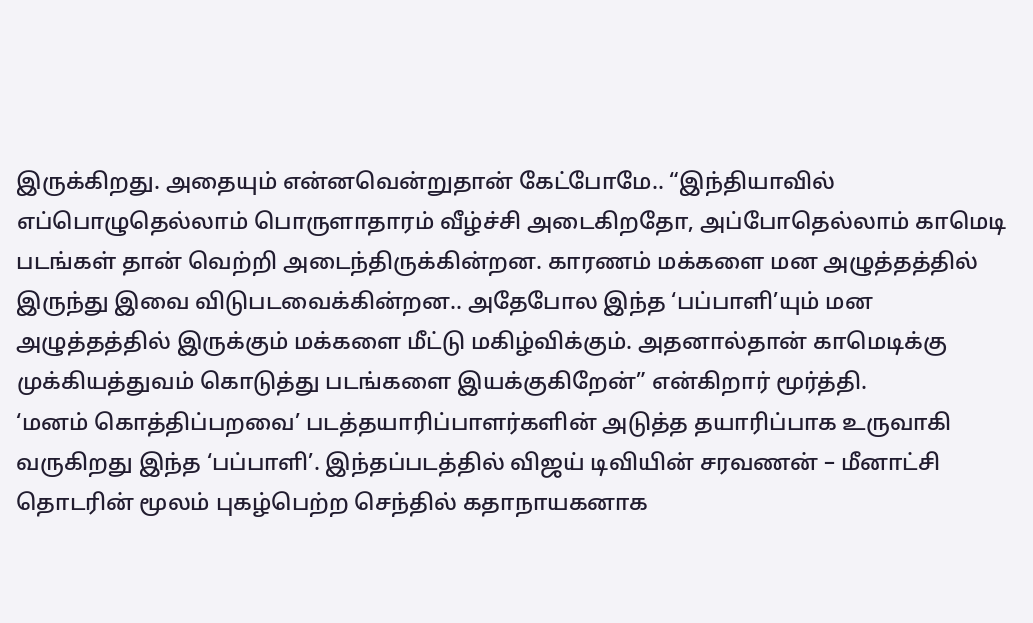இருக்கிறது. அதையும் என்னவென்றுதான் கேட்போமே.. “இந்தியாவில் எப்பொழுதெல்லாம் பொருளாதாரம் வீழ்ச்சி அடைகிறதோ, அப்போதெல்லாம் காமெடி படங்கள் தான் வெற்றி அடைந்திருக்கின்றன. காரணம் மக்களை மன அழுத்தத்தில் இருந்து இவை விடுபடவைக்கின்றன.. அதேபோல இந்த ‘பப்பாளி’யும் மன அழுத்தத்தில் இருக்கும் மக்களை மீட்டு மகிழ்விக்கும். அதனால்தான் காமெடிக்கு முக்கியத்துவம் கொடுத்து படங்களை இயக்குகிறேன்” என்கிறார் மூர்த்தி.
‘மனம் கொத்திப்பறவை’ படத்தயாரிப்பாளர்களின் அடுத்த தயாரிப்பாக உருவாகி வருகிறது இந்த ‘பப்பாளி’. இந்தப்படத்தில் விஜய் டிவியின் சரவணன் – மீனாட்சி தொடரின் மூலம் புகழ்பெற்ற செந்தில் கதாநாயகனாக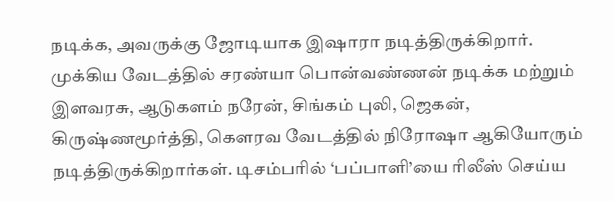நடிக்க, அவருக்கு ஜோடியாக இஷாரா நடித்திருக்கிறார். முக்கிய வேடத்தில் சரண்யா பொன்வண்ணன் நடிக்க மற்றும் இளவரசு, ஆடுகளம் நரேன், சிங்கம் புலி, ஜெகன், கிருஷ்ணமூர்த்தி, கௌரவ வேடத்தில் நிரோஷா ஆகியோரும் நடித்திருக்கிறார்கள். டிசம்பரில் ‘பப்பாளி’யை ரிலீஸ் செய்ய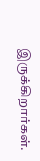இருக்கிறார்கள்.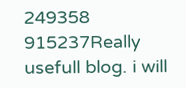249358 915237Really usefull blog. i will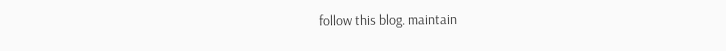follow this blog. maintain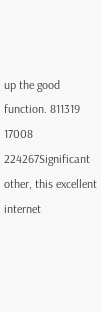up the good function. 811319
17008 224267Significant other, this excellent internet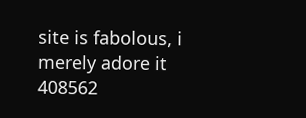site is fabolous, i merely adore it 408562